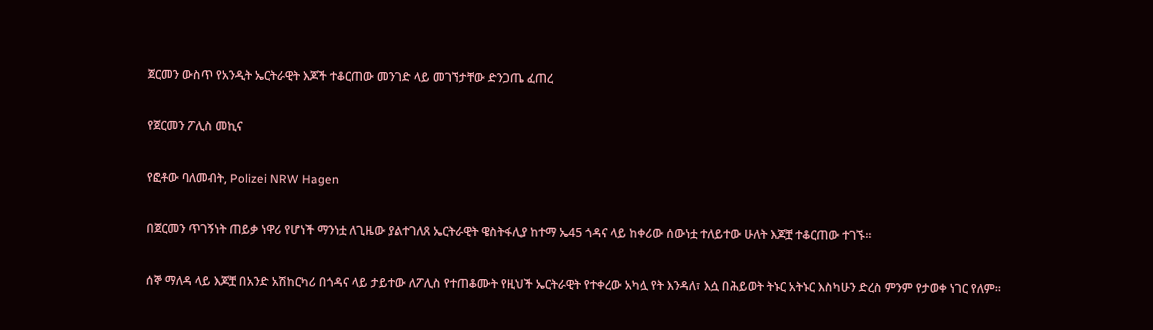ጀርመን ውስጥ የአንዲት ኤርትራዊት እጆች ተቆርጠው መንገድ ላይ መገኘታቸው ድንጋጤ ፈጠረ

የጀርመን ፖሊስ መኪና

የፎቶው ባለመብት, Polizei NRW Hagen

በጀርመን ጥገኝነት ጠይቃ ነዋሪ የሆነች ማንነቷ ለጊዜው ያልተገለጸ ኤርትራዊት ዌስትፋሊያ ከተማ ኤ45 ጎዳና ላይ ከቀሪው ሰውነቷ ተለይተው ሁለት እጆቿ ተቆርጠው ተገኙ።

ሰኞ ማለዳ ላይ እጆቿ በአንድ አሽከርካሪ በጎዳና ላይ ታይተው ለፖሊስ የተጠቆሙት የዚህች ኤርትራዊት የተቀረው አካሏ የት እንዳለ፣ እሷ በሕይወት ትኑር አትኑር እስካሁን ድረስ ምንም የታወቀ ነገር የለም።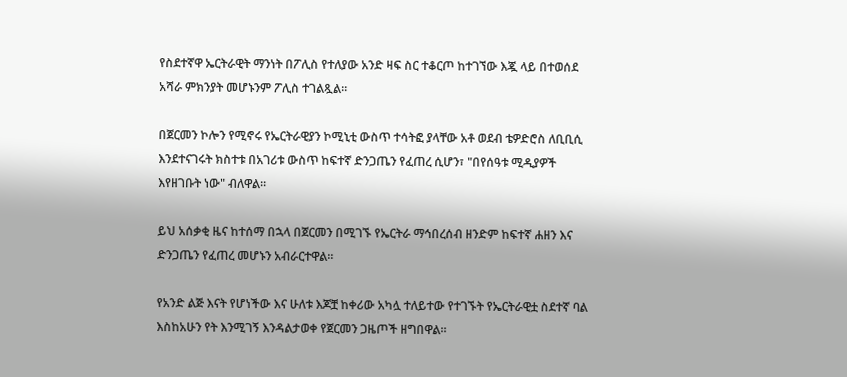የስደተኛዋ ኤርትራዊት ማንነት በፖሊስ የተለያው አንድ ዛፍ ስር ተቆርጦ ከተገኘው እጇ ላይ በተወሰደ አሻራ ምክንያት መሆኑንም ፖሊስ ተገልጿል።

በጀርመን ኮሎን የሚኖሩ የኤርትራዊያን ኮሚኒቲ ውስጥ ተሳትፎ ያላቸው አቶ ወደብ ቴዎድሮስ ለቢቢሲ እንደተናገሩት ክስተቱ በአገሪቱ ውስጥ ከፍተኛ ድንጋጤን የፈጠረ ሲሆን፣ "በየሰዓቱ ሚዲያዎች እየዘገቡት ነው" ብለዋል።

ይህ አሰቃቂ ዜና ከተሰማ በኋላ በጀርመን በሚገኙ የኤርትራ ማኅበረሰብ ዘንድም ከፍተኛ ሐዘን እና ድንጋጤን የፈጠረ መሆኑን አብራርተዋል።

የአንድ ልጅ እናት የሆነችው እና ሁለቱ እጆቿ ከቀሪው አካሏ ተለይተው የተገኙት የኤርትራዊቷ ስደተኛ ባል እስከአሁን የት እንሚገኝ እንዳልታወቀ የጀርመን ጋዜጦች ዘግበዋል።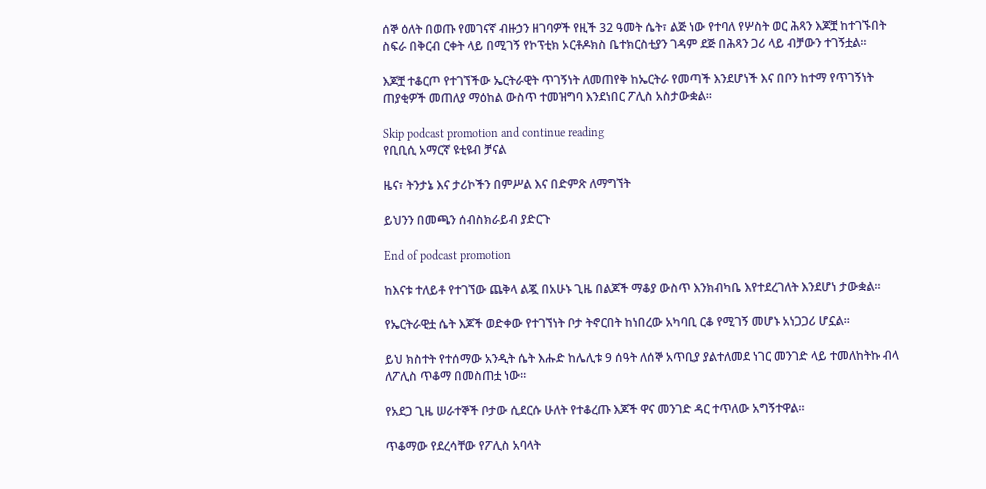ሰኞ ዕለት በወጡ የመገናኛ ብዙኃን ዘገባዎች የዚች 32 ዓመት ሴት፣ ልጅ ነው የተባለ የሦስት ወር ሕጻን እጆቿ ከተገኙበት ስፍራ በቅርብ ርቀት ላይ በሚገኝ የኮፕቲክ ኦርቶዶክስ ቤተክርስቲያን ገዳም ደጅ በሕጻን ጋሪ ላይ ብቻውን ተገኝቷል።

እጆቿ ተቆርጦ የተገኘችው ኤርትራዊት ጥገኝነት ለመጠየቅ ከኤርትራ የመጣች እንደሆነች እና በቦን ከተማ የጥገኝነት ጠያቂዎች መጠለያ ማዕከል ውስጥ ተመዝግባ እንደነበር ፖሊስ አስታውቋል።

Skip podcast promotion and continue reading
የቢቢሲ አማርኛ ዩቲዩብ ቻናል

ዜና፣ ትንታኔ እና ታሪኮችን በምሥል እና በድምጽ ለማግኘት

ይህንን በመጫን ሰብስክራይብ ያድርጉ

End of podcast promotion

ከእናቱ ተለይቶ የተገኘው ጨቅላ ልጇ በአሁኑ ጊዜ በልጆች ማቆያ ውስጥ እንክብካቤ እየተደረገለት እንደሆነ ታውቋል።

የኤርትራዊቷ ሴት እጆች ወድቀው የተገኘነት ቦታ ትኖርበት ከነበረው አካባቢ ርቆ የሚገኝ መሆኑ አነጋጋሪ ሆኗል።

ይህ ክስተት የተሰማው አንዲት ሴት እሑድ ከሌሊቱ 9 ሰዓት ለሰኞ አጥቢያ ያልተለመደ ነገር መንገድ ላይ ተመለከትኩ ብላ ለፖሊስ ጥቆማ በመስጠቷ ነው።

የአደጋ ጊዜ ሠራተኞች ቦታው ሲደርሱ ሁለት የተቆረጡ እጆች ዋና መንገድ ዳር ተጥለው አግኝተዋል።

ጥቆማው የደረሳቸው የፖሊስ አባላት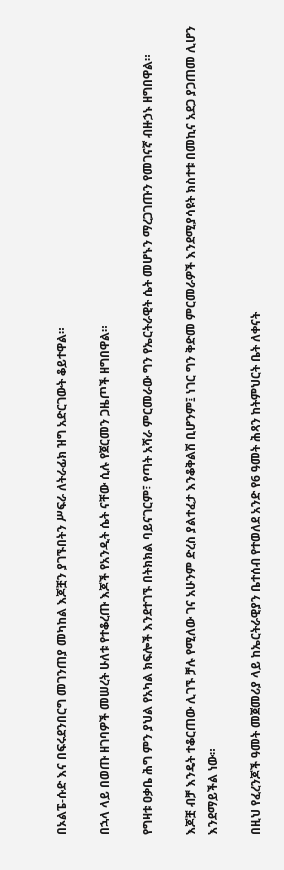በኦልፔ-ሱድ እና በፍሩደንበርግ መገንጠያ መካከል እጆቿን ያገኙበትን ሥፍራ ለትራፊክ ዝግ አድርገውት ቆይተዋል።

በኋላ ላይ በወጡ ዘገባዎች መሠረት ሁለቱ የተቆረጡ እጆች የአንዲት ሴት ናቸው ሲሉ የጀርመን ጋዜጦች ዘግበዋል።

የግዛቱ ዐቃቤ ሕግ ምን ያህል የአካል ክፍሎች እንደተገኙ በትክክል ባይናገርም፣ የጣት አሻራ ምርመራው ግን የኤርትራዊት ሴት መሆኑን ማረጋገጡን የመገናኛ ብዙኃኑ ዘግበዋል።

እጆቿ ብቻ እንዴት ተቆርጠው ሊገኙ ቻሉ የሚለው ገና አሁንም ድረስ ያልተፈታ እንቆቅልሽ ቢሆንም፤ ነገር ግን ቅድመ ምርመራዎች እንደሚያሳዩት ክስተቱ በመኪና አደጋ ያጋጠመ ሊሆን እንደማይችል ነው።

በዚህ የፈረንጆች ዓመት መጀመሪያ ላይ ከኤርትራዊያን ቤተሰብ የተወለደ አንድ የ6 ዓመት ሕጻን ከትምህርት ቤት ለቀናት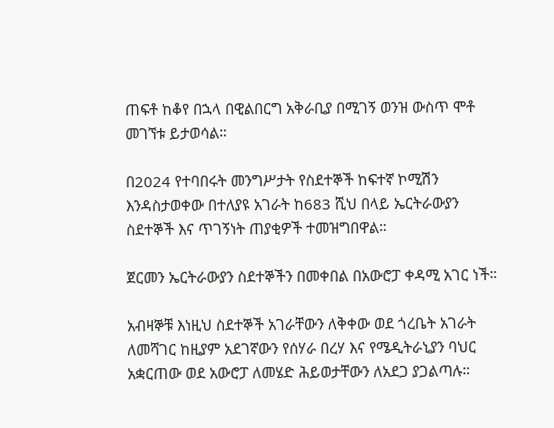ጠፍቶ ከቆየ በኋላ በዊልበርግ አቅራቢያ በሚገኝ ወንዝ ውስጥ ሞቶ መገኘቱ ይታወሳል።

በ2024 የተባበሩት መንግሥታት የስደተኞች ከፍተኛ ኮሚሽን እንዳስታወቀው በተለያዩ አገራት ከ683 ሺህ በላይ ኤርትራውያን ስደተኞች እና ጥገኝነት ጠያቂዎች ተመዝግበዋል።

ጀርመን ኤርትራውያን ስደተኞችን በመቀበል በአውሮፓ ቀዳሚ አገር ነች።

አብዛኞቹ እነዚህ ስደተኞች አገራቸውን ለቅቀው ወደ ጎረቤት አገራት ለመሻገር ከዚያም አደገኛውን የሰሃራ በረሃ እና የሜዲትራኒያን ባህር አቋርጠው ወደ አውሮፓ ለመሄድ ሕይወታቸውን ለአደጋ ያጋልጣሉ።